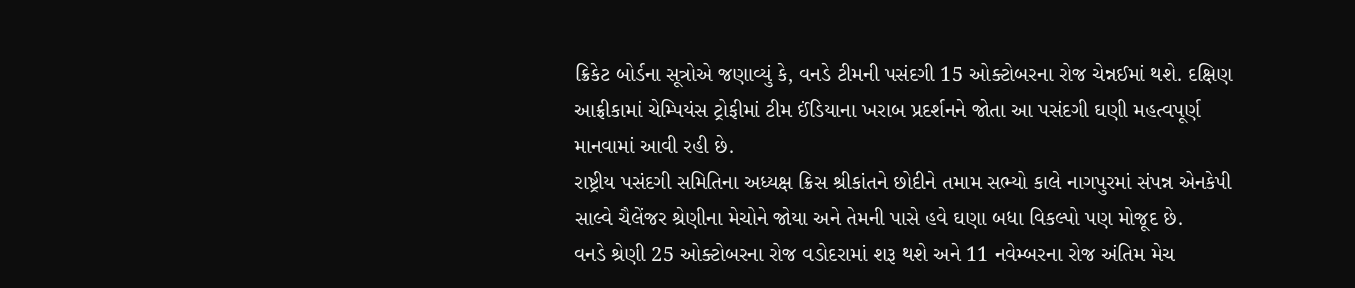ક્રિકેટ બોર્ડના સૂત્રોએ જણાવ્યું કે, વનડે ટીમની પસંદગી 15 ઓક્ટોબરના રોજ ચેન્નઈમાં થશે. દક્ષિણ આફ્રીકામાં ચેમ્પિયંસ ટ્રોફીમાં ટીમ ઈંડિયાના ખરાબ પ્રદર્શનને જોતા આ પસંદગી ઘણી મહત્વપૂર્ણ માનવામાં આવી રહી છે.
રાષ્ટ્રીય પસંદગી સમિતિના અધ્યક્ષ ક્રિસ શ્રીકાંતને છોદીને તમામ સભ્યો કાલે નાગપુરમાં સંપન્ન એનકેપી સાલ્વે ચૈલેંજર શ્રેણીના મેચોને જોયા અને તેમની પાસે હવે ઘણા બધા વિકલ્પો પણ મોજૂદ છે.
વનડે શ્રેણી 25 ઓક્ટોબરના રોજ વડોદરામાં શરૂ થશે અને 11 નવેમ્બરના રોજ અંતિમ મેચ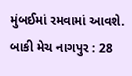મુંબઈમાં રમવામાં આવશે. બાકી મેચ નાગપુર : 28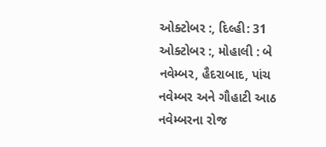ઓક્ટોબર :, દિલ્હી: 31 ઓક્ટોબર :, મોહાલી : બે નવેમ્બર, હૈદરાબાદ, પાંચ નવેમ્બર અને ગૌહાટી આઠ નવેમ્બરના રોજ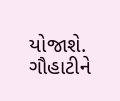યોજાશે. ગૌહાટીને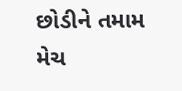છોડીને તમામ મેચ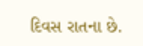દિવસ રાતના છે.